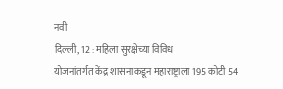नवी
दिल्ली, 12 : महिला सुरक्षेच्या विविध
योजनांतर्गत केंद्र शासनाकडून महाराष्ट्राला 195 कोटी 54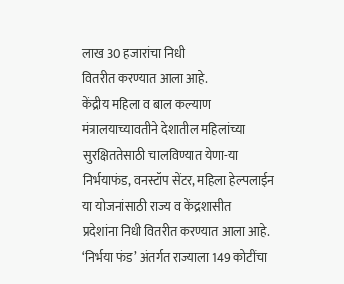लाख 30 हजारांचा निधी
वितरीत करण्यात आला आहे.
केंद्रीय महिला व बाल कल्याण
मंत्रालयाच्यावतीने देशातील महिलांच्या सुरक्षिततेसाठी चालविण्यात येणा-या
निर्भयाफंड, वनस्टॉप सेंटर, महिला हेल्पलाईन या योजनांसाठी राज्य व केंद्रशासीत
प्रदेशांना निधी वितरीत करण्यात आला आहे.
‘निर्भया फंड’ अंतर्गत राज्याला 149 कोटींचा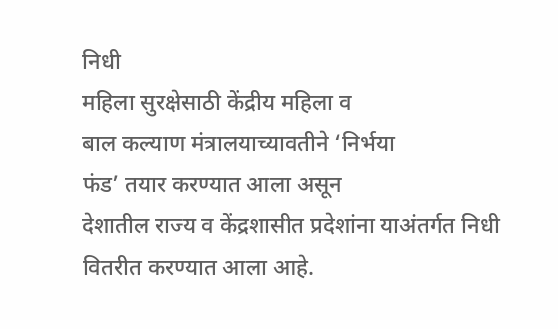निधी
महिला सुरक्षेसाठी केंद्रीय महिला व
बाल कल्याण मंत्रालयाच्यावतीने ‘निर्भया
फंड’ तयार करण्यात आला असून
देशातील राज्य व केंद्रशासीत प्रदेशांना याअंतर्गत निधी वितरीत करण्यात आला आहे.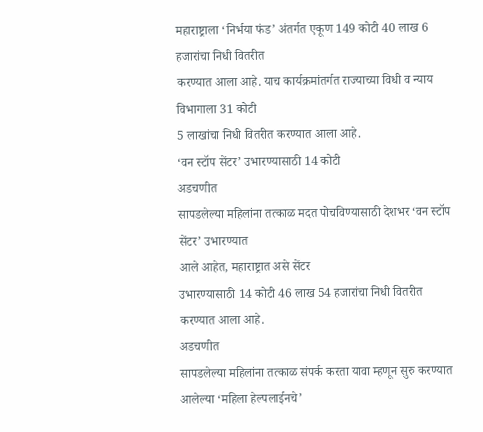महाराष्ट्राला ‘निर्भया फंड’ अंतर्गत एकूण 149 कोटी 40 लाख 6 हजारांचा निधी वितरीत
करण्यात आला आहे. याच कार्यक्रमांतर्गत राज्याच्या विधी व न्याय विभागाला 31 कोटी
5 लाखांचा निधी वितरीत करण्यात आला आहे.
‘वन स्टॉप सेंटर’ उभारण्यासाठी 14 कोटी
अडचणीत
सापडलेल्या महिलांना तत्काळ मदत पोचविण्यासाठी देशभर ‘वन स्टॉप सेंटर’ उभारण्यात
आले आहेत, महाराष्ट्रात असे सेंटर
उभारण्यासाठी 14 कोटी 46 लाख 54 हजारांचा निधी वितरीत करण्यात आला आहे.
अडचणीत
सापडलेल्या महिलांना तत्काळ संपर्क करता यावा म्हणून सुरु करण्यात आलेल्या ‘महिला हेल्पलाईनचे’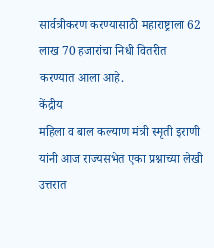सार्वत्रीकरण करण्यासाठी महाराष्ट्राला 62 लाख 70 हजारांचा निधी वितरीत
करण्यात आला आहे.
केंद्रीय
महिला व बाल कल्याण मंत्री स्मृती इराणी
यांनी आज राज्यसभेत एका प्रश्नाच्या लेखी उत्तरात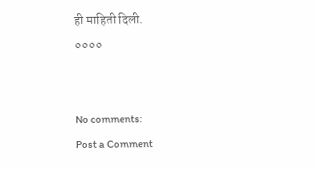ही माहिती दिली.
००००


No comments:
Post a Comment